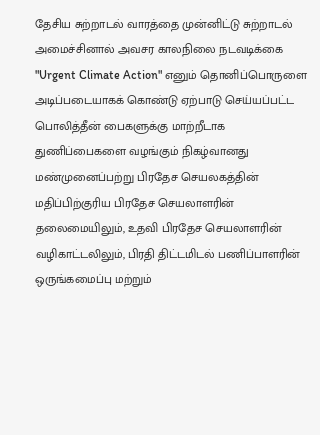தேசிய சுற்றாடல் வாரத்தை முன்னிட்டு சுற்றாடல் அமைச்சினால் அவசர காலநிலை நடவடிக்கை "Urgent Climate Action" எனும் தொனிப்பொருளை அடிப்படையாகக் கொண்டு ஏற்பாடு செய்யப்பட்ட பொலித்தீன் பைகளுக்கு மாற்றீடாக துணிப்பைகளை வழங்கும் நிகழ்வானது மண்முனைப்பற்று பிரதேச செயலகத்தின் மதிப்பிற்குரிய பிரதேச செயலாளரின் தலைமையிலும், உதவி பிரதேச செயலாளரின் வழிகாட்டலிலும், பிரதி திட்டமிடல் பணிப்பாளரின் ஒருங்கமைப்பு மற்றும்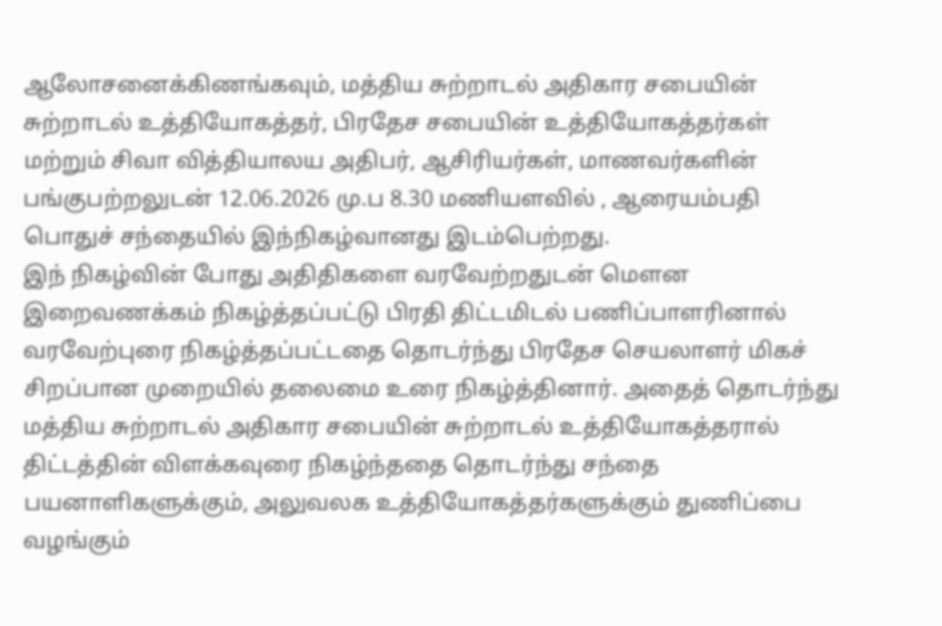ஆலோசனைக்கிணங்கவும், மத்திய சுற்றாடல் அதிகார சபையின் சுற்றாடல் உத்தியோகத்தர், பிரதேச சபையின் உத்தியோகத்தர்கள் மற்றும் சிவா வித்தியாலய அதிபர், ஆசிரியர்கள், மாணவர்களின் பங்குபற்றலுடன் 12.06.2026 மு.ப 8.30 மணியளவில் , ஆரையம்பதி பொதுச் சந்தையில் இந்நிகழ்வானது இடம்பெற்றது.
இந் நிகழ்வின் போது அதிதிகளை வரவேற்றதுடன் மௌன இறைவணக்கம் நிகழ்த்தப்பட்டு பிரதி திட்டமிடல் பணிப்பாளரினால் வரவேற்புரை நிகழ்த்தப்பட்டதை தொடர்ந்து பிரதேச செயலாளர் மிகச் சிறப்பான முறையில் தலைமை உரை நிகழ்த்தினார். அதைத் தொடர்ந்து மத்திய சுற்றாடல் அதிகார சபையின் சுற்றாடல் உத்தியோகத்தரால் திட்டத்தின் விளக்கவுரை நிகழ்ந்ததை தொடர்ந்து சந்தை பயனாளிகளுக்கும், அலுவலக உத்தியோகத்தர்களுக்கும் துணிப்பை வழங்கும்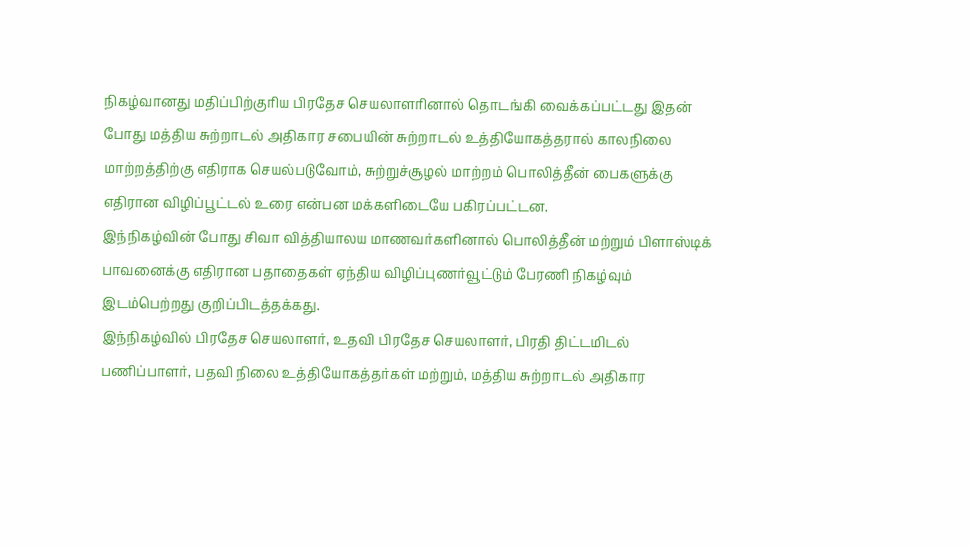நிகழ்வானது மதிப்பிற்குரிய பிரதேச செயலாளரினால் தொடங்கி வைக்கப்பட்டது இதன் போது மத்திய சுற்றாடல் அதிகார சபையின் சுற்றாடல் உத்தியோகத்தரால் காலநிலை மாற்றத்திற்கு எதிராக செயல்படுவோம், சுற்றுச்சூழல் மாற்றம் பொலித்தீன் பைகளுக்கு எதிரான விழிப்பூட்டல் உரை என்பன மக்களிடையே பகிரப்பட்டன.
இந்நிகழ்வின் போது சிவா வித்தியாலய மாணவர்களினால் பொலித்தீன் மற்றும் பிளாஸ்டிக் பாவனைக்கு எதிரான பதாதைகள் ஏந்திய விழிப்புணர்வூட்டும் பேரணி நிகழ்வும் இடம்பெற்றது குறிப்பிடத்தக்கது.
இந்நிகழ்வில் பிரதேச செயலாளர், உதவி பிரதேச செயலாளர், பிரதி திட்டமிடல் பணிப்பாளர், பதவி நிலை உத்தியோகத்தர்கள் மற்றும், மத்திய சுற்றாடல் அதிகார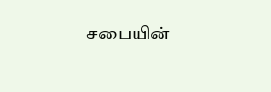சபையின்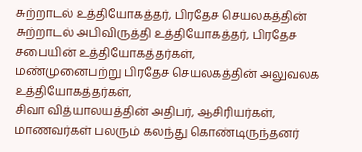சுற்றாடல் உத்தியோகத்தர், பிரதேச செயலகத்தின் சுற்றாடல் அபிவிருத்தி உத்தியோகத்தர், பிரதேச சபையின் உத்தியோகத்தர்கள்,
மண்முனைபற்று பிரதேச செயலகத்தின் அலுவலக உத்தியோகத்தர்கள்,
சிவா வித்யாலயத்தின் அதிபர், ஆசிரியர்கள், மாணவர்கள் பலரும் கலந்து கொண்டிருந்தனர்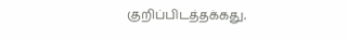குறிப்பிடத்தக்கது.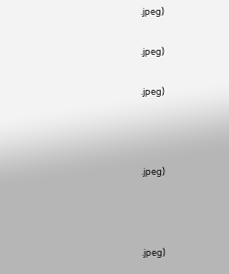.jpeg)

.jpeg)

.jpeg)



.jpeg)



.jpeg)